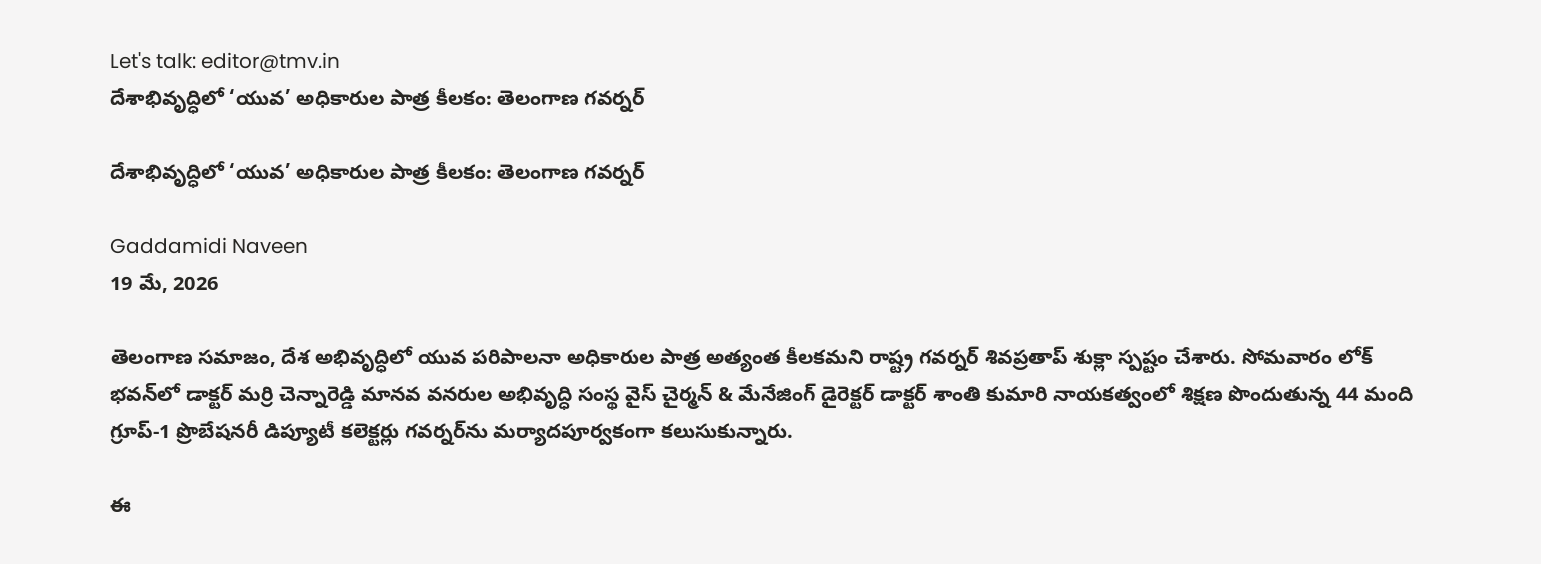Let's talk: editor@tmv.in
దేశాభివృద్ధిలో ‘యువ’ అధికారుల పాత్ర కీలకం: తెలంగాణ గవర్నర్

దేశాభివృద్ధిలో ‘యువ’ అధికారుల పాత్ర కీలకం: తెలంగాణ గవర్నర్

Gaddamidi Naveen
19 మే, 2026

తెలంగాణ సమాజం, దేశ అభివృద్ధిలో యువ పరిపాలనా అధికారుల పాత్ర అత్యంత కీలకమని రాష్ట్ర గవర్నర్ శివప్రతాప్ శుక్లా స్పష్టం చేశారు. సోమవారం లోక్ భవన్‌లో డాక్టర్ మర్రి చెన్నారెడ్డి మానవ వనరుల అభివృద్ధి సంస్థ వైస్ చైర్మన్ & మేనేజింగ్ డైరెక్టర్ డాక్టర్ శాంతి కుమారి నాయకత్వంలో శిక్షణ పొందుతున్న 44 మంది గ్రూప్-1 ప్రొబేషనరీ డిప్యూటీ కలెక్టర్లు గవర్నర్‌ను మర్యాదపూర్వకంగా కలుసుకున్నారు.

ఈ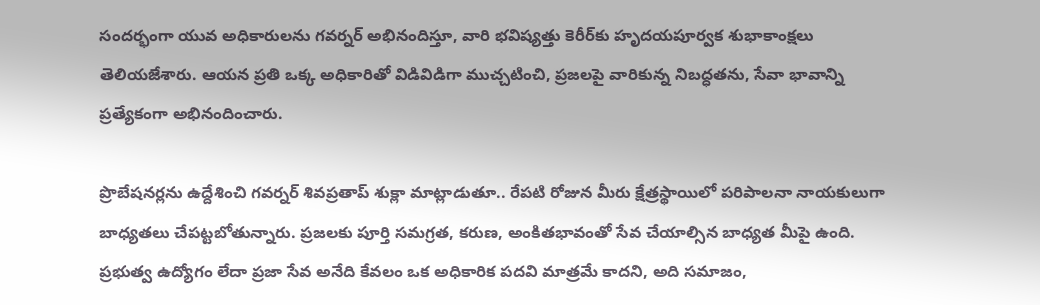సందర్భంగా యువ అధికారులను గవర్నర్ అభినందిస్తూ, వారి భవిష్యత్తు కెరీర్‌కు హృదయపూర్వక శుభాకాంక్షలు తెలియజేశారు. ఆయన ప్రతి ఒక్క అధికారితో విడివిడిగా ముచ్చటించి, ప్రజలపై వారికున్న నిబద్ధతను, సేవా భావాన్ని ప్రత్యేకంగా అభినందించారు.

ప్రొబేషనర్లను ఉద్దేశించి గవర్నర్ శివప్రతాప్ శుక్లా మాట్లాడుతూ.. రేపటి రోజున మీరు క్షేత్రస్థాయిలో పరిపాలనా నాయకులుగా బాధ్యతలు చేపట్టబోతున్నారు. ప్రజలకు పూర్తి సమగ్రత, కరుణ, అంకితభావంతో సేవ చేయాల్సిన బాధ్యత మీపై ఉంది. ప్రభుత్వ ఉద్యోగం లేదా ప్రజా సేవ అనేది కేవలం ఒక అధికారిక పదవి మాత్రమే కాదని, అది సమాజం,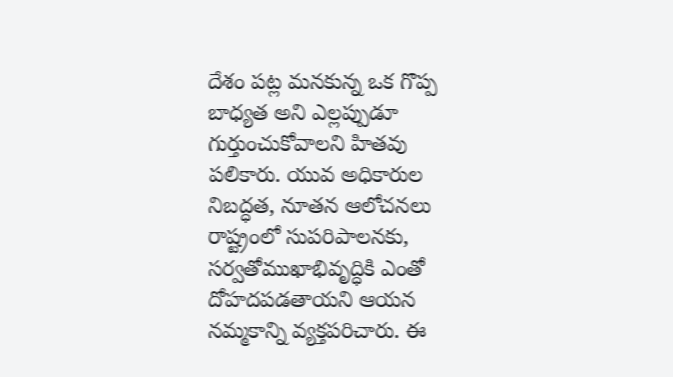దేశం పట్ల మనకున్న ఒక గొప్ప బాధ్యత అని ఎల్లప్పుడూ గుర్తుంచుకోవాలని హితవు పలికారు. యువ అధికారుల నిబద్ధత, నూతన ఆలోచనలు రాష్ట్రంలో సుపరిపాలనకు, సర్వతోముఖాభివృద్ధికి ఎంతో దోహదపడతాయని ఆయన నమ్మకాన్ని వ్యక్తపరిచారు. ఈ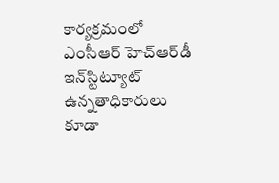కార్యక్రమంలో ఎంసీఆర్ హెచ్‌ఆర్‌డీ ఇన్‌స్టిట్యూట్ ఉన్నతాధికారులు కూడా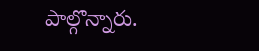పాల్గొన్నారు.